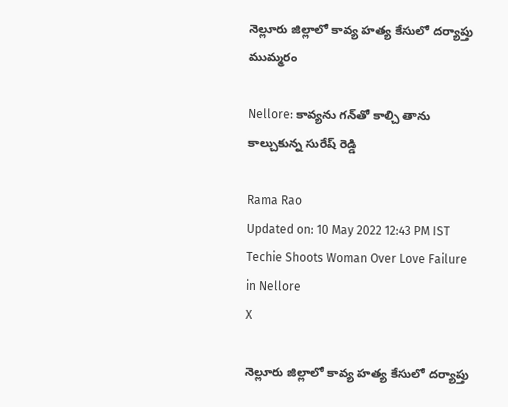నెల్లూరు జిల్లాలో కావ్య హత్య కేసులో దర్యాప్తు ముమ్మరం

Nellore: కావ్యను గన్‌తో కాల్చి తాను కాల్చుకున్న సురేష్‌ రెడ్డి

Rama Rao
Updated on: 10 May 2022 12:43 PM IST
Techie Shoots Woman Over Love Failure in Nellore
X

నెల్లూరు జిల్లాలో కావ్య హత్య కేసులో దర్యాప్తు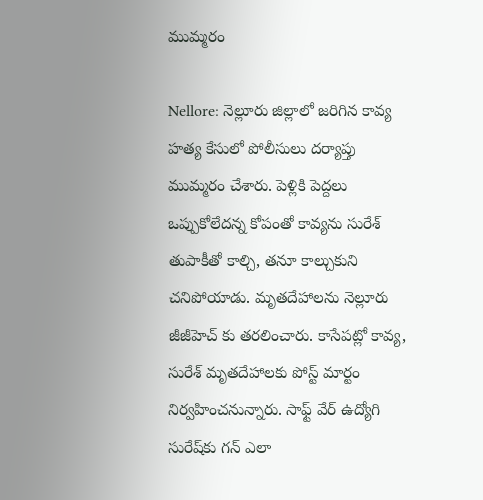ముమ్మరం

Nellore: నెల్లూరు జిల్లాలో జరిగిన కావ్య హత్య కేసులో పోలీసులు దర్యాప్తు ముమ్మరం చేశారు. పెళ్లికి పెద్దలు ఒప్పుకోలేదన్న కోపంతో కావ్యను సురేశ్ తుపాకీతో కాల్చి, తనూ కాల్చుకుని చనిపోయాడు. మృతదేహాలను నెల్లూరు జీజీహెచ్ కు తరలించారు. కాసేపట్లో కావ్య, సురేశ్ మృతదేహాలకు పోస్ట్ మార్టం నిర్వహించనున్నారు. సాఫ్ట్ వేర్ ఉద్యోగి సురేష్‌కు గన్ ఎలా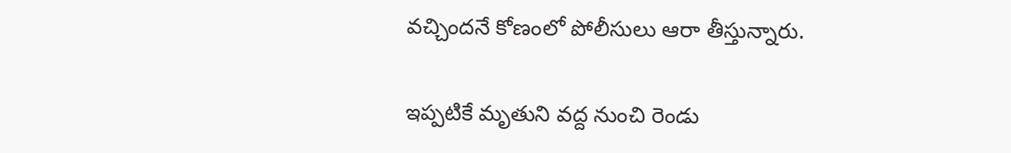వచ్చిందనే కోణంలో పోలీసులు ఆరా తీస్తున్నారు.

ఇప్పటికే మృతుని వద్ద నుంచి రెండు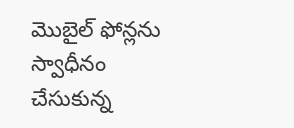మొబైల్ ఫోన్లను స్వాధీనం చేసుకున్న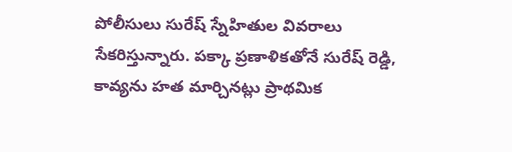పోలీసులు సురేష్ స్నేహితుల వివరాలు సేకరిస్తున్నారు. పక్కా ప్రణాళికతోనే సురేష్ రెడ్డి, కావ్యను హత మార్చినట్లు ప్రాథమిక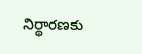నిర్థారణకు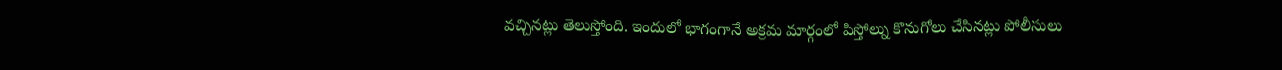వచ్చినట్లు తెలుస్తోంది. ఇందులో భాగంగానే అక్రమ మార్గంలో పిస్తోల్ను కొనుగోలు చేసినట్లు పోలీసులు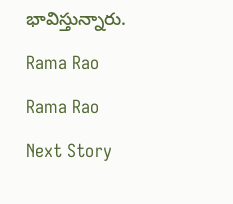భావిస్తున్నారు.

Rama Rao

Rama Rao

Next Story